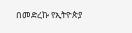በመድረኩ የኢትዮጵያ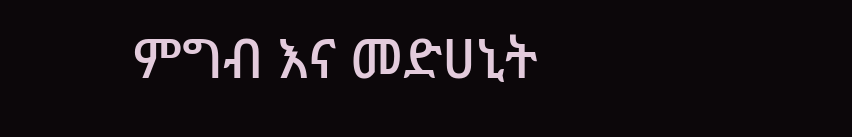ምግብ እና መድሀኒት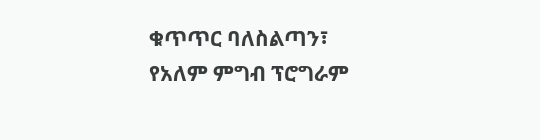ቁጥጥር ባለስልጣን፣ የአለም ምግብ ፕሮግራም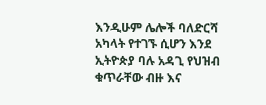እንዲሁም ሌሎች ባለድርሻ አካላት የተገኙ ሲሆን እንደ ኢትዮጵያ ባሉ አዳጊ የህዝብ ቁጥራቸው ብዙ እና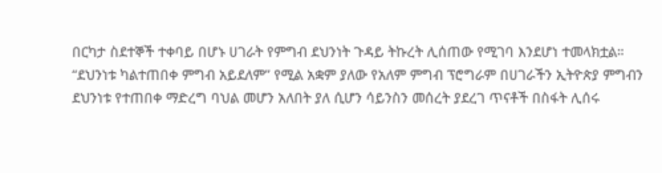በርካታ ስደተኞች ተቀባይ በሆኑ ሀገራት የምግብ ደህንነት ጉዳይ ትኩረት ሊሰጠው የሚገባ እንደሆነ ተመላክቷል።
“ደህንነቱ ካልተጠበቀ ምግብ አይደለም” የሚል አቋም ያለው የአለም ምግብ ፕሮግራም በሀገራችን ኢትዮጵያ ምግብን ደህንነቱ የተጠበቀ ማድረግ ባህል መሆን አለበት ያለ ሲሆን ሳይንስን መሰረት ያደረገ ጥናቶች በስፋት ሊሰሩ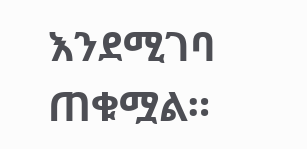እንደሚገባ ጠቁሟል።